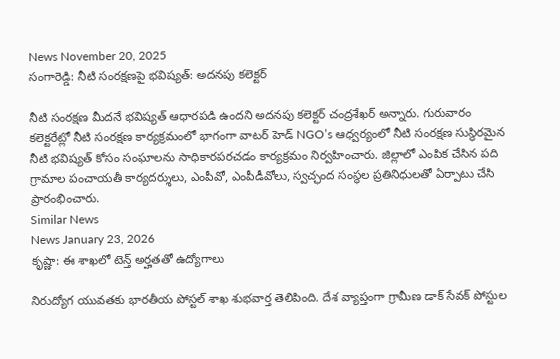News November 20, 2025
సంగారెడ్డి: నీటి సంరక్షణపై భవిష్యత్: అదనపు కలెక్టర్

నీటి సంరక్షణ మీదనే భవిష్యత్ ఆధారపడి ఉందని అదనపు కలెక్టర్ చంద్రశేఖర్ అన్నారు. గురువారం కలెక్టరేట్లో నీటి సంరక్షణ కార్యక్రమంలో భాగంగా వాటర్ హెడ్ NGO’s ఆధ్వర్యంలో నీటి సంరక్షణ సుస్థిరమైన నీటి భవిష్యత్ కోసం సంఘాలను సాధికారపరచడం కార్యక్రమం నిర్వహించారు. జిల్లాలో ఎంపిక చేసిన పది గ్రామాల పంచాయతీ కార్యదర్శులు, ఎంపీవో, ఎంపీడీవోలు, స్వచ్ఛంద సంస్థల ప్రతినిధులతో ఏర్పాటు చేసి ప్రారంభించారు.
Similar News
News January 23, 2026
కృష్ణా: ఈ శాఖలో టెన్త్ అర్హతతో ఉద్యోగాలు

నిరుద్యోగ యువతకు భారతీయ పోస్టల్ శాఖ శుభవార్త తెలిపింది. దేశ వ్యాప్తంగా గ్రామీణ డాక్ సేవక్ పోస్టుల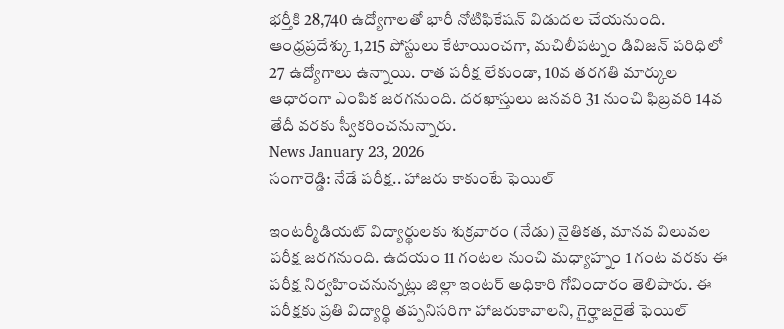భర్తీకి 28,740 ఉద్యోగాలతో భారీ నోటిఫికేషన్ విడుదల చేయనుంది. ఆంధ్రప్రదేశ్కు 1,215 పోస్టులు కేటాయించగా, మచిలీపట్నం డివిజన్ పరిధిలో 27 ఉద్యోగాలు ఉన్నాయి. రాత పరీక్ష లేకుండా, 10వ తరగతి మార్కుల ఆధారంగా ఎంపిక జరగనుంది. దరఖాస్తులు జనవరి 31 నుంచి ఫిబ్రవరి 14వ తేదీ వరకు స్వీకరించనున్నారు.
News January 23, 2026
సంగారెడ్డి: నేడే పరీక్ష.. హాజరు కాకుంటే ఫెయిల్

ఇంటర్మీడియట్ విద్యార్థులకు శుక్రవారం (నేడు) నైతికత, మానవ విలువల పరీక్ష జరగనుంది. ఉదయం 11 గంటల నుంచి మధ్యాహ్నం 1 గంట వరకు ఈ పరీక్ష నిర్వహించనున్నట్లు జిల్లా ఇంటర్ అధికారి గోవిందారం తెలిపారు. ఈ పరీక్షకు ప్రతి విద్యార్థి తప్పనిసరిగా హాజరుకావాలని, గైర్హాజరైతే ఫెయిల్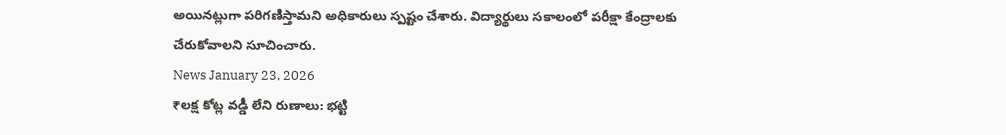అయినట్లుగా పరిగణిస్తామని అధికారులు స్పష్టం చేశారు. విద్యార్థులు సకాలంలో పరీక్షా కేంద్రాలకు చేరుకోవాలని సూచించారు.
News January 23, 2026
₹లక్ష కోట్ల వడ్డీ లేని రుణాలు: భట్టి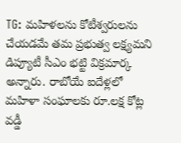TG: మహిళలను కోటీశ్వరులను చేయడమే తమ ప్రభుత్వ లక్ష్యమని డిప్యూటీ సీఎం భట్టి విక్రమార్క అన్నారు. రాబోయే ఐదేళ్లలో మహిళా సంఘాలకు రూ.లక్ష కోట్ల వడ్డీ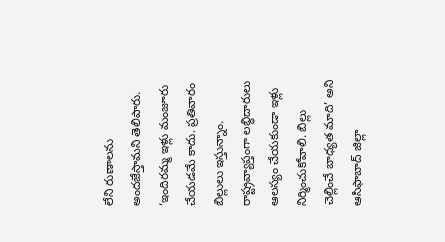లేని రుణాలను అందజేస్తామని తెలిపారు. ‘ఇందిరమ్మ ఇళ్లు మంజూరు చేయడమే కాదు. ప్రతివారం బిల్లులు ఇస్తున్నాం. రాష్ట్రవ్యాప్తంగా లబ్ధిదారులు ఆలస్యం చేయకుండా ఇళ్లు నిర్మించుకోవాలి. బిల్లు చెల్లించే బాధ్యత మాది’ అని ఆసిఫాబాద్ జిల్లా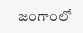జంగాంలో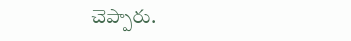చెప్పారు.